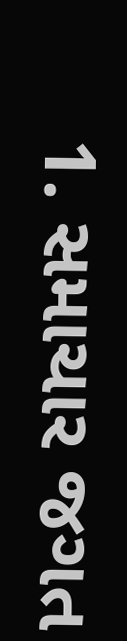1. સમાચાર જગત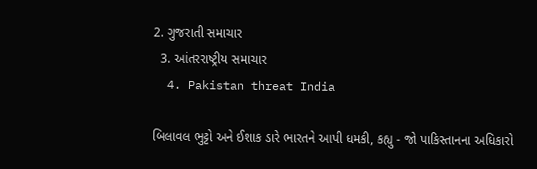2. ગુજરાતી સમાચાર
  3. આંતરરાષ્ટ્રીય સમાચાર
  4. Pakistan threat India

બિલાવલ ભુટ્ટો અને ઈશાક ડારે ભારતને આપી ધમકી, કહ્યુ - જો પાકિસ્તાનના અધિકારો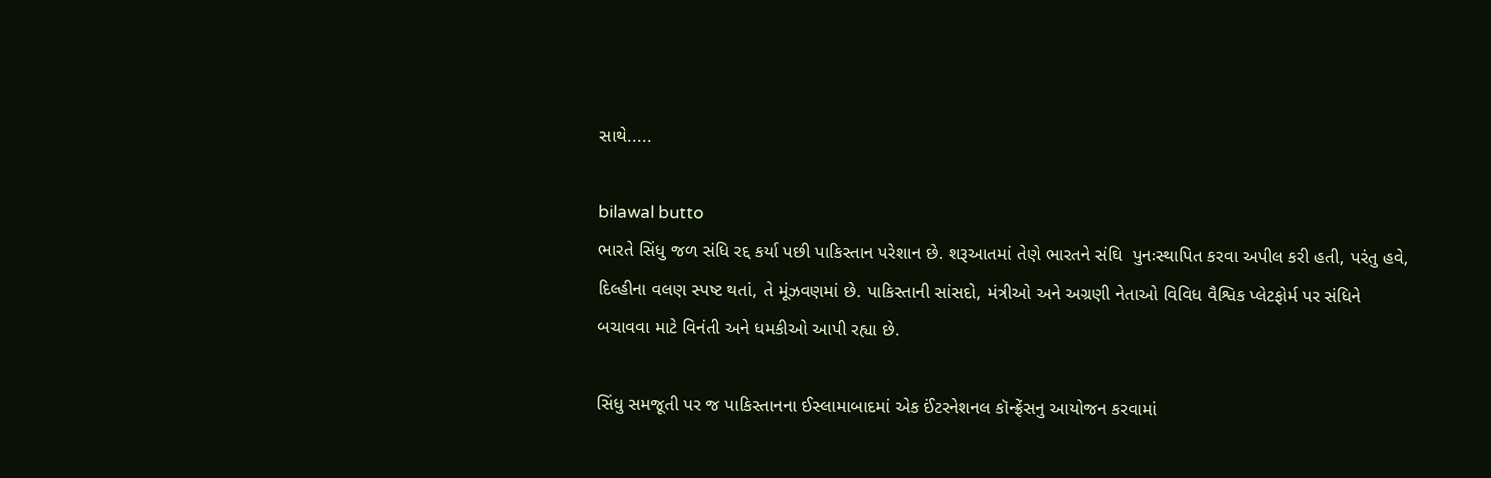સાથે.....

bilawal butto
ભારતે સિંધુ જળ સંધિ રદ્દ કર્યા પછી પાકિસ્તાન પરેશાન છે. શરૂઆતમાં તેણે ભારતને સંઘિ  પુનઃસ્થાપિત કરવા અપીલ કરી હતી, પરંતુ હવે, દિલ્હીના વલણ સ્પષ્ટ થતાં, તે મૂંઝવણમાં છે. પાકિસ્તાની સાંસદો, મંત્રીઓ અને અગ્રણી નેતાઓ વિવિધ વૈશ્વિક પ્લેટફોર્મ પર સંધિને બચાવવા માટે વિનંતી અને ધમકીઓ આપી રહ્યા છે.

સિંધુ સમજૂતી પર જ પાકિસ્તાનના ઈસ્લામાબાદમાં એક ઈંટરનેશનલ કૉન્ફ્રેંસનુ આયોજન કરવામાં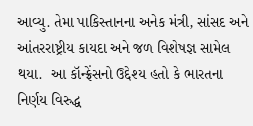આવ્યુ. તેમા પાકિસ્તાનના અનેક મંત્રી, સાંસદ અને આંતરરાષ્ટ્રીય કાયદા અને જળ વિશેષજ્ઞ સામેલ થયા.  આ કૉન્ફ્રેંસનો ઉદ્દેશ્ય હતો કે ભારતના નિર્ણય વિરુદ્ધ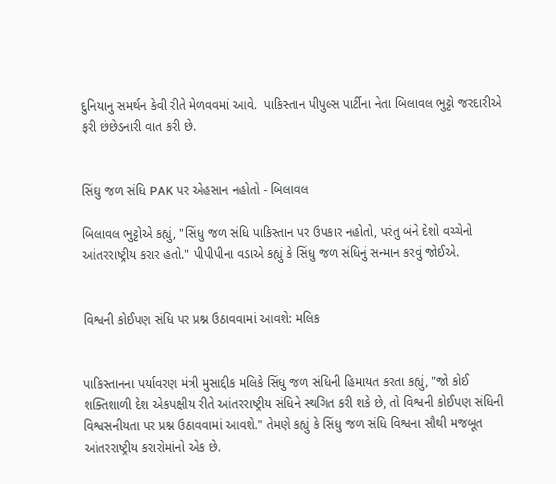દુનિયાનુ સમર્થન કેવી રીતે મેળવવમાં આવે.  પાકિસ્તાન પીપુલ્સ પાર્ટીના નેતા બિલાવલ ભુટ્ટો જરદારીએ ફરી છંછેડનારી વાત કરી છે.


સિંઘુ જળ સંધિ PAK પર એહસાન નહોતો - બિલાવલ

બિલાવલ ભુટ્ટોએ કહ્યું, "સિંધુ જળ સંધિ પાકિસ્તાન પર ઉપકાર નહોતો, પરંતુ બંને દેશો વચ્ચેનો આંતરરાષ્ટ્રીય કરાર હતો." પીપીપીના વડાએ કહ્યું કે સિંધુ જળ સંધિનું સન્માન કરવું જોઈએ.


વિશ્વની કોઈપણ સંધિ પર પ્રશ્ન ઉઠાવવામાં આવશે: મલિક


પાકિસ્તાનના પર્યાવરણ મંત્રી મુસાદ્દીક મલિકે સિંધુ જળ સંધિની હિમાયત કરતા કહ્યું, "જો કોઈ શક્તિશાળી દેશ એકપક્ષીય રીતે આંતરરાષ્ટ્રીય સંધિને સ્થગિત કરી શકે છે, તો વિશ્વની કોઈપણ સંધિની વિશ્વસનીયતા પર પ્રશ્ન ઉઠાવવામાં આવશે." તેમણે કહ્યું કે સિંધુ જળ સંધિ વિશ્વના સૌથી મજબૂત આંતરરાષ્ટ્રીય કરારોમાંનો એક છે.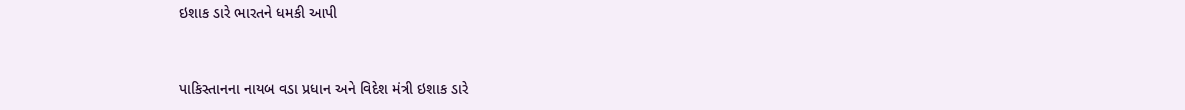ઇશાક ડારે ભારતને ધમકી આપી


પાકિસ્તાનના નાયબ વડા પ્રધાન અને વિદેશ મંત્રી ઇશાક ડારે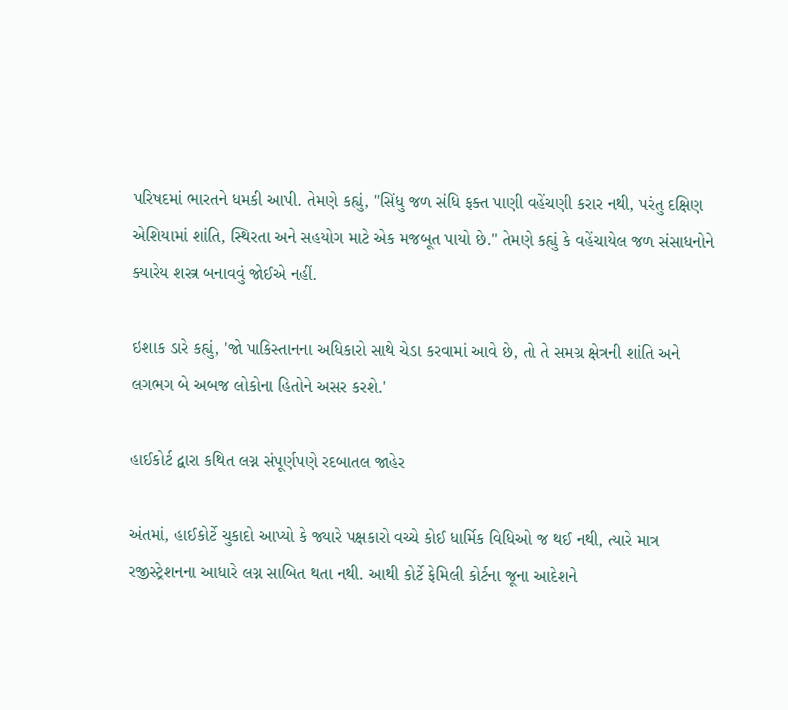પરિષદમાં ભારતને ધમકી આપી. તેમણે કહ્યું, "સિંધુ જળ સંધિ ફક્ત પાણી વહેંચણી કરાર નથી, પરંતુ દક્ષિણ એશિયામાં શાંતિ, સ્થિરતા અને સહયોગ માટે એક મજબૂત પાયો છે." તેમણે કહ્યું કે વહેંચાયેલ જળ સંસાધનોને ક્યારેય શસ્ત્ર બનાવવું જોઈએ નહીં.

ઇશાક ડારે કહ્યું, 'જો પાકિસ્તાનના અધિકારો સાથે ચેડા કરવામાં આવે છે, તો તે સમગ્ર ક્ષેત્રની શાંતિ અને લગભગ બે અબજ લોકોના હિતોને અસર કરશે.'

હાઈકોર્ટ દ્વારા કથિત લગ્ન સંપૂર્ણપણે રદબાતલ જાહેર

અંતમાં, હાઈકોર્ટે ચુકાદો આપ્યો કે જ્યારે પક્ષકારો વચ્ચે કોઈ ધાર્મિક વિધિઓ જ થઈ નથી, ત્યારે માત્ર રજીસ્ટ્રેશનના આધારે લગ્ન સાબિત થતા નથી. આથી કોર્ટે ફેમિલી કોર્ટના જૂના આદેશને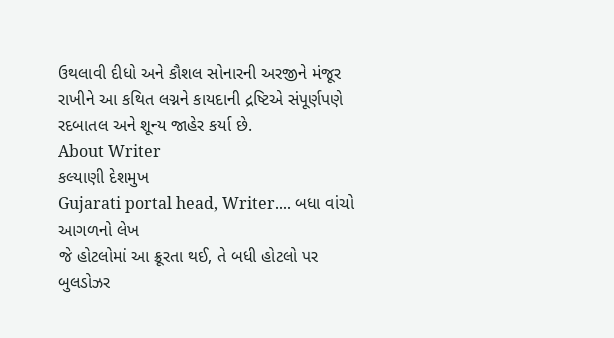ઉથલાવી દીધો અને કૌશલ સોનારની અરજીને મંજૂર રાખીને આ કથિત લગ્નને કાયદાની દ્રષ્ટિએ સંપૂર્ણપણે રદબાતલ અને શૂન્ય જાહેર કર્યા છે.
About Writer
કલ્યાણી દેશમુખ
Gujarati portal head, Writer.... બધા વાંચો
આગળનો લેખ
જે હોટલોમાં આ ક્રૂરતા થઈ, તે બધી હોટલો પર બુલડોઝર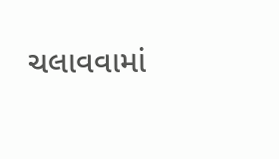ચલાવવામાં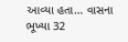આવ્યા હતા... વાસના ભૂખ્યા 32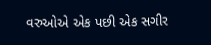વરુઓએ એક પછી એક સગીર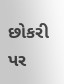છોકરી પર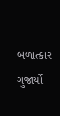બળાત્કાર ગુજાર્યો